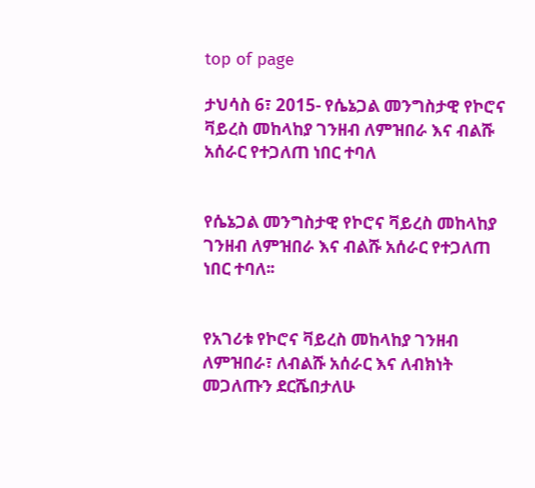top of page

ታህሳስ 6፣ 2015- የሴኔጋል መንግስታዊ የኮሮና ቫይረስ መከላከያ ገንዘብ ለምዝበራ እና ብልሹ አሰራር የተጋለጠ ነበር ተባለ


የሴኔጋል መንግስታዊ የኮሮና ቫይረስ መከላከያ ገንዘብ ለምዝበራ እና ብልሹ አሰራር የተጋለጠ ነበር ተባለ፡፡


የአገሪቱ የኮሮና ቫይረስ መከላከያ ገንዘብ ለምዝበራ፣ ለብልሹ አሰራር እና ለብክነት መጋለጡን ደርሼበታለሁ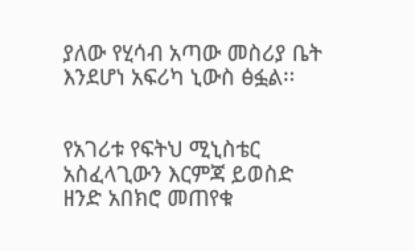ያለው የሂሳብ አጣው መስሪያ ቤት እንደሆነ አፍሪካ ኒውስ ፅፏል፡፡


የአገሪቱ የፍትህ ሚኒስቴር አስፈላጊውን እርምጃ ይወስድ ዘንድ አበክሮ መጠየቁ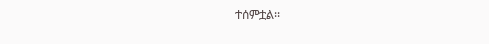ተሰምቷል፡፡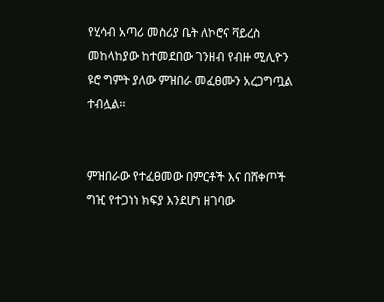የሂሳብ አጣሪ መስሪያ ቤት ለኮሮና ቫይረስ መከላከያው ከተመደበው ገንዘብ የብዙ ሚሊዮን ዩሮ ግምት ያለው ምዝበራ መፈፀሙን አረጋግጧል ተብሏል፡፡


ምዝበራው የተፈፀመው በምርቶች እና በሸቀጦች ግዢ የተጋነነ ክፍያ እንደሆነ ዘገባው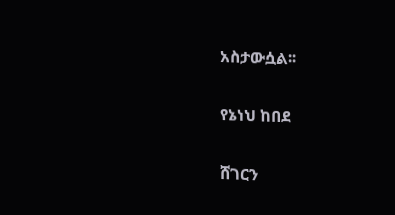አስታውሷል፡፡


የኔነህ ከበደ


ሸገርን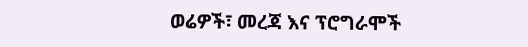ወሬዎች፣ መረጃ እና ፕሮግራሞች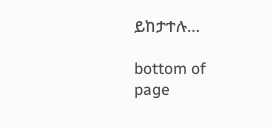ይከታተሉ…

bottom of page